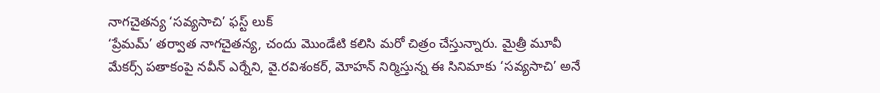నాగచైతన్య ‘సవ్యసాచి’ ఫస్ట్ లుక్
‘ప్రేమమ్’ తర్వాత నాగచైతన్య, చందు మొండేటి కలిసి మరో చిత్రం చేస్తున్నారు. మైత్రీ మూవీ మేకర్స్ పతాకంపై నవీన్ ఎర్నేని, వై.రవిశంకర్, మోహన్ నిర్మిస్తున్న ఈ సినిమాకు ‘సవ్యసాచి’ అనే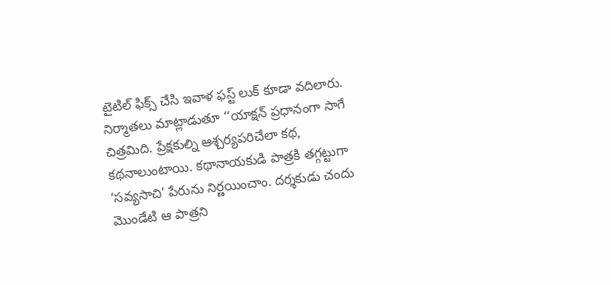టైటిల్ ఫిక్స్ చేసి ఇవాళ ఫస్ట్ లుక్ కూడా వదిలారు. నిర్మాతలు మాట్లాడుతూ ‘‘యాక్షన్ ప్రధానంగా సాగే చిత్రమిది. ప్రేక్షకుల్ని ఆశ్చర్యపరిచేలా కథ, కథనాలుంటాయి. కథానాయకుడి పాత్రకి తగ్గట్టుగా ‘సవ్యసాచి’ పేరును నిర్ణయించాం. దర్శకుడు చందు మొండేటి ఆ పాత్రని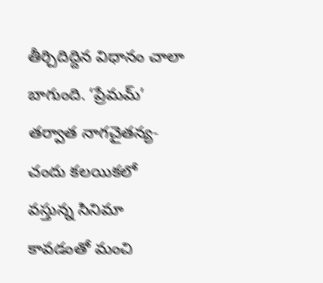తీర్చిదిద్దిన విధానం చాలా బాగుంది. ‘ప్రేమమ్’ తర్వాత నాగచైతన్య- చందు కలయికలో వస్తున్న సినిమా కావడంతో మంచి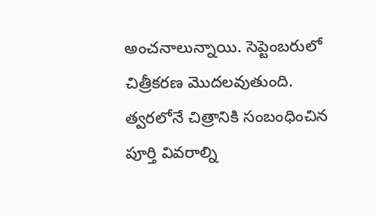అంచనాలున్నాయి. సెప్టెంబరులో చిత్రీకరణ మొదలవుతుంది. త్వరలోనే చిత్రానికి సంబంధించిన పూర్తి వివరాల్ని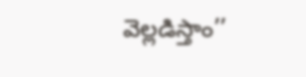వెల్లడిస్తాం’’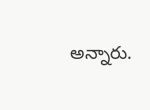అన్నారు.